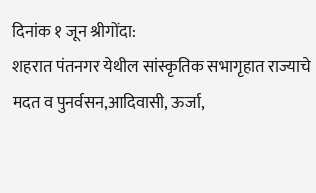दिनांक १ जून श्रीगोंदा:
शहरात पंतनगर येथील सांस्कृतिक सभागृहात राज्याचे मदत व पुनर्वसन,आदिवासी, ऊर्जा,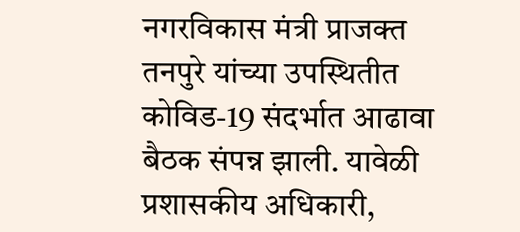नगरविकास मंत्री प्राजक्त तनपुरे यांच्या उपस्थितीत कोविड-19 संदर्भात आढावा बैठक संपन्न झाली. यावेळी प्रशासकीय अधिकारी,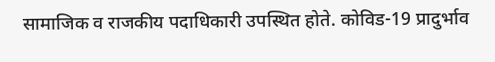सामाजिक व राजकीय पदाधिकारी उपस्थित होते. कोविड-19 प्रादुर्भाव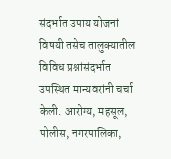संदर्भात उपाय योजनां विषयी तसेच तालुक्यातील विविध प्रश्नांसंदर्भात उपस्थित मान्यवरांनी चर्चा केली. आरोग्य, महसूल, पोलीस, नगरपालिका,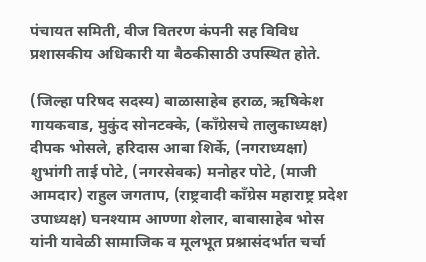पंचायत समिती, वीज वितरण कंपनी सह विविध प्रशासकीय अधिकारी या बैठकीसाठी उपस्थित होते.

(जिल्हा परिषद सदस्य) बाळासाहेब हराळ, ऋषिकेश गायकवाड, मुकुंद सोनटक्के, (काँग्रेसचे तालुकाध्यक्ष) दीपक भोसले, हरिदास आबा शिर्के, (नगराध्यक्षा) शुभांगी ताई पोटे, (नगरसेवक) मनोहर पोटे, (माजी आमदार) राहुल जगताप, (राष्ट्रवादी काँग्रेस महाराष्ट्र प्रदेश उपाध्यक्ष) घनश्याम आण्णा शेलार, बाबासाहेब भोस यांनी यावेळी सामाजिक व मूलभूत प्रश्नासंदर्भात चर्चा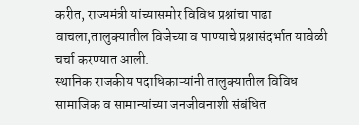करीत, राज्यमंत्री यांच्यासमोर विविध प्रश्नांचा पाढा वाचला,तालुक्यातील विजेच्या व पाण्याचे प्रश्नासंदर्भात यावेळी चर्चा करण्यात आली.
स्थानिक राजकीय पदाधिकाऱ्यांनी तालुक्यातील विविध सामाजिक व सामान्यांच्या जनजीवनाशी संबंधित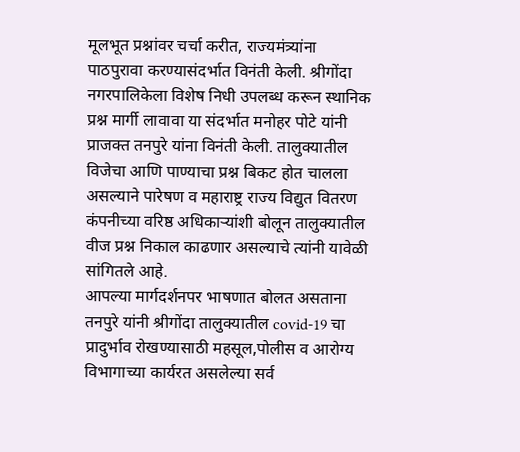मूलभूत प्रश्नांवर चर्चा करीत, राज्यमंत्र्यांना पाठपुरावा करण्यासंदर्भात विनंती केली. श्रीगोंदा नगरपालिकेला विशेष निधी उपलब्ध करून स्थानिक प्रश्न मार्गी लावावा या संदर्भात मनोहर पोटे यांनी प्राजक्त तनपुरे यांना विनंती केली. तालुक्यातील विजेचा आणि पाण्याचा प्रश्न बिकट होत चालला असल्याने पारेषण व महाराष्ट्र राज्य विद्युत वितरण कंपनीच्या वरिष्ठ अधिकाऱ्यांशी बोलून तालुक्यातील वीज प्रश्न निकाल काढणार असल्याचे त्यांनी यावेळी सांगितले आहे.
आपल्या मार्गदर्शनपर भाषणात बोलत असताना तनपुरे यांनी श्रीगोंदा तालुक्यातील covid-19 चा प्रादुर्भाव रोखण्यासाठी महसूल,पोलीस व आरोग्य विभागाच्या कार्यरत असलेल्या सर्व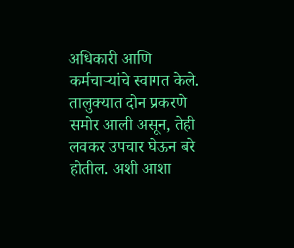अधिकारी आणि कर्मचाऱ्यांचे स्वागत केले. तालुक्यात दोन प्रकरणे समोर आली असून, तेही लवकर उपचार घेऊन बरे होतील. अशी आशा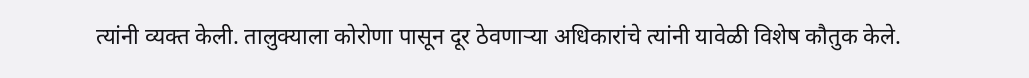त्यांनी व्यक्त केली. तालुक्याला कोरोणा पासून दूर ठेवणाऱ्या अधिकारांचे त्यांनी यावेळी विशेष कौतुक केले.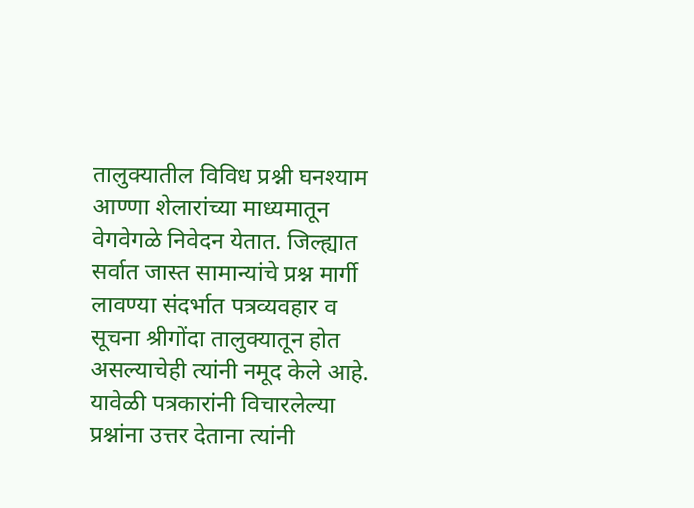तालुक्यातील विविध प्रश्नी घनश्याम आण्णा शेलारांच्या माध्यमातून वेगवेगळे निवेदन येतात. जिल्ह्यात सर्वात जास्त सामान्यांचे प्रश्न मार्गी लावण्या संदर्भात पत्रव्यवहार व सूचना श्रीगोंदा तालुक्यातून होत असल्याचेही त्यांनी नमूद केले आहे.
यावेळी पत्रकारांनी विचारलेल्या प्रश्नांना उत्तर देताना त्यांनी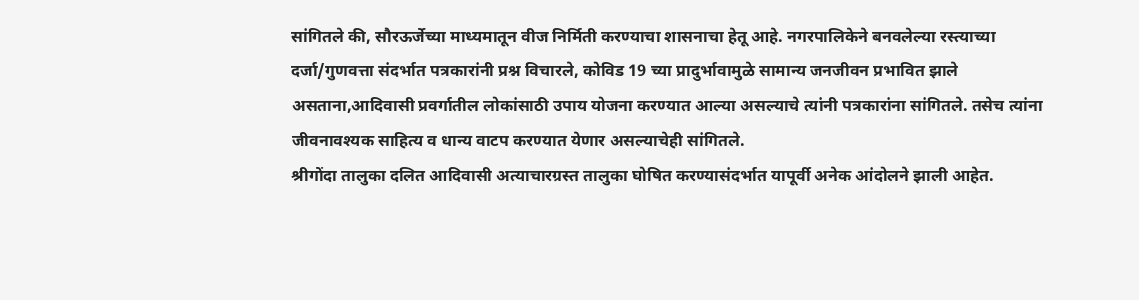सांगितले की, सौरऊर्जेच्या माध्यमातून वीज निर्मिती करण्याचा शासनाचा हेतू आहे. नगरपालिकेने बनवलेल्या रस्त्याच्या दर्जा/गुणवत्ता संदर्भात पत्रकारांनी प्रश्न विचारले, कोविड 19 च्या प्रादुर्भावामुळे सामान्य जनजीवन प्रभावित झाले असताना,आदिवासी प्रवर्गातील लोकांसाठी उपाय योजना करण्यात आल्या असल्याचे त्यांनी पत्रकारांना सांगितले. तसेच त्यांना जीवनावश्यक साहित्य व धान्य वाटप करण्यात येणार असल्याचेही सांगितले.
श्रीगोंदा तालुका दलित आदिवासी अत्याचारग्रस्त तालुका घोषित करण्यासंदर्भात यापूर्वी अनेक आंदोलने झाली आहेत.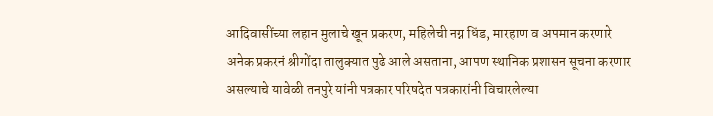आदिवासींच्या लहान मुलाचे खून प्रकरण, महिलेची नग्न धिंड, मारहाण व अपमान करणारे अनेक प्रकरनं श्रीगोंदा तालुक्यात पुढे आले असताना, आपण स्थानिक प्रशासन सूचना करणार असल्याचे यावेळी तनपुरे यांनी पत्रकार परिषदेत पत्रकारांनी विचारलेल्या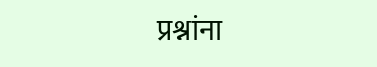प्रश्नांना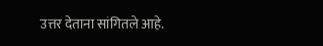उत्तर देताना सांगितले आहे.